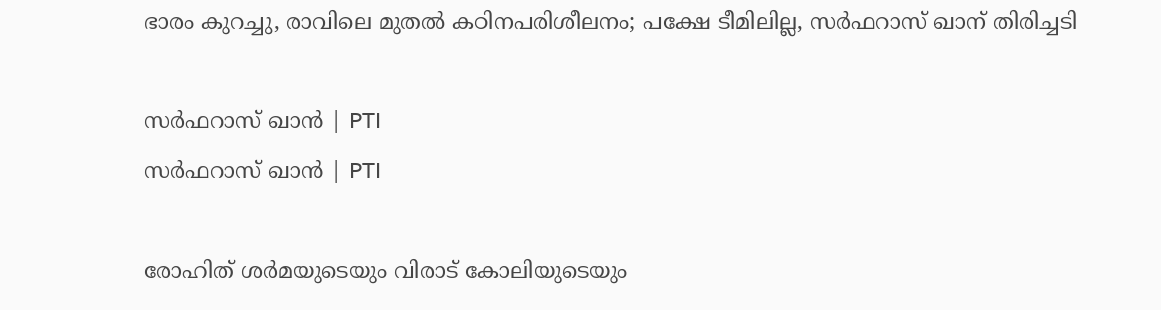ഭാരം കുറച്ചു, രാവിലെ മുതൽ കഠിനപരിശീലനം; പക്ഷേ ടീമിലില്ല, സർഫറാസ് ഖാന് തിരിച്ചടി

സർഫറാസ് ഖാൻ | PTI
സർഫറാസ് ഖാൻ | PTI

രോഹിത് ശര്‍മയുടെയും വിരാട് കോലിയുടെയും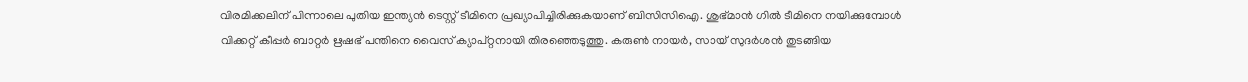വിരമിക്കലിന് പിന്നാലെ പുതിയ ഇന്ത്യന്‍ ടെസ്റ്റ് ടീമിനെ പ്രഖ്യാപിച്ചിരിക്കുകയാണ് ബിസിസിഐ. ശുഭ്മാന്‍ ഗിൽ ടീമിനെ നയിക്കുമ്പോൾ വിക്കറ്റ് കീപ്പര്‍ ബാറ്റര്‍ ഋഷഭ് പന്തിനെ വൈസ് ക്യാപ്റ്റനായി തിരഞ്ഞെടുത്തു. കരുൺ നായർ, സായ് സുദർശൻ തുടങ്ങിയ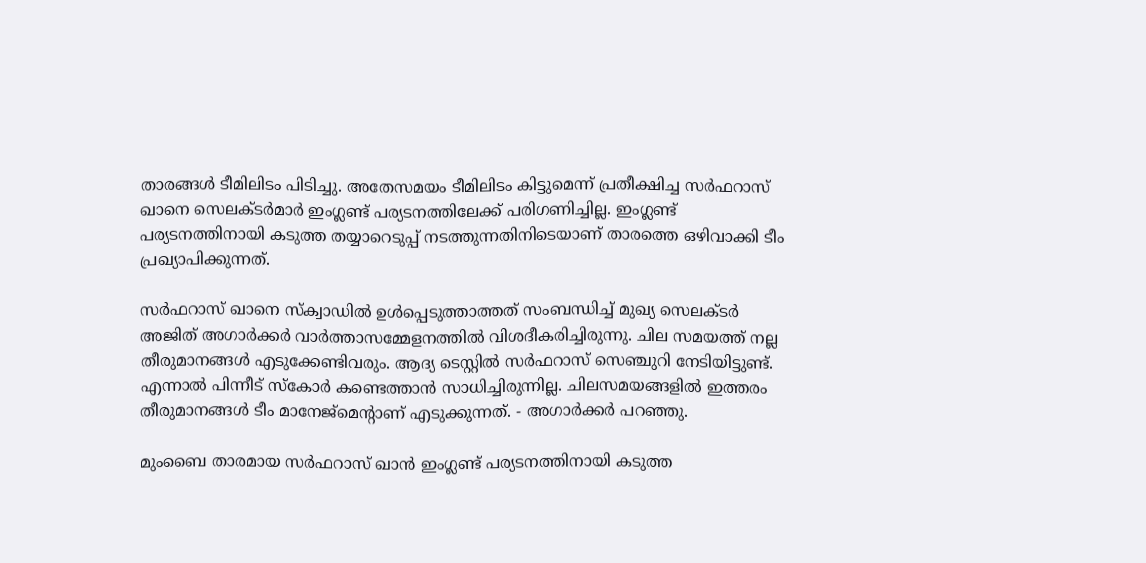താരങ്ങൾ ടീമിലിടം പിടിച്ചു. അതേസമയം ടീമിലിടം കിട്ടുമെന്ന് പ്രതീക്ഷിച്ച സർഫറാസ് ഖാനെ സെലക്ടർമാർ ഇംഗ്ലണ്ട് പര്യടനത്തിലേക്ക് പരിഗണിച്ചില്ല. ഇംഗ്ലണ്ട് പര്യടനത്തിനായി കടുത്ത തയ്യാറെടുപ്പ് നടത്തുന്നതിനിടെയാണ് താരത്തെ ഒഴിവാക്കി ടീം പ്രഖ്യാപിക്കുന്നത്.

സര്‍ഫറാസ് ഖാനെ സ്‌ക്വാഡില്‍ ഉള്‍പ്പെടുത്താത്തത് സംബന്ധിച്ച് മുഖ്യ സെലക്ടര്‍ അജിത് അഗാര്‍ക്കര്‍ വാര്‍ത്താസമ്മേളനത്തില്‍ വിശദീകരിച്ചിരുന്നു. ചില സമയത്ത് നല്ല തീരുമാനങ്ങള്‍ എടുക്കേണ്ടിവരും. ആദ്യ ടെസ്റ്റില്‍ സര്‍ഫറാസ് സെഞ്ചുറി നേടിയിട്ടുണ്ട്. എന്നാല്‍ പിന്നീട് സ്‌കോര്‍ കണ്ടെത്താന്‍ സാധിച്ചിരുന്നില്ല. ചിലസമയങ്ങളില്‍ ഇത്തരം തീരുമാനങ്ങള്‍ ടീം മാനേജ്‌മെന്റാണ് എടുക്കുന്നത്. - അഗാര്‍ക്കര്‍ പറഞ്ഞു.

മുംബൈ താരമായ സർഫറാസ് ഖാൻ ഇംഗ്ലണ്ട് പര്യടനത്തിനായി കടുത്ത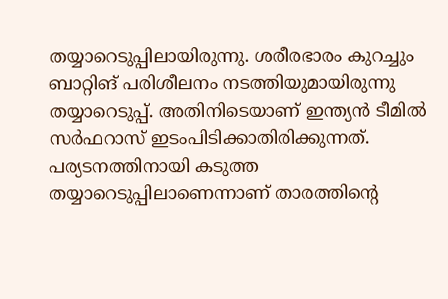തയ്യാറെടുപ്പിലായിരുന്നു. ശരീരഭാരം കുറച്ചും ബാറ്റിങ് പരിശീലനം നടത്തിയുമായിരുന്നു തയ്യാറെടുപ്പ്. അതിനിടെയാണ് ഇന്ത്യൻ ടീമിൽ സർഫറാസ് ഇടംപിടിക്കാതിരിക്കുന്നത്. പര്യടനത്തിനായി കടുത്ത തയ്യാറെടുപ്പിലാണെന്നാണ് താരത്തിന്റെ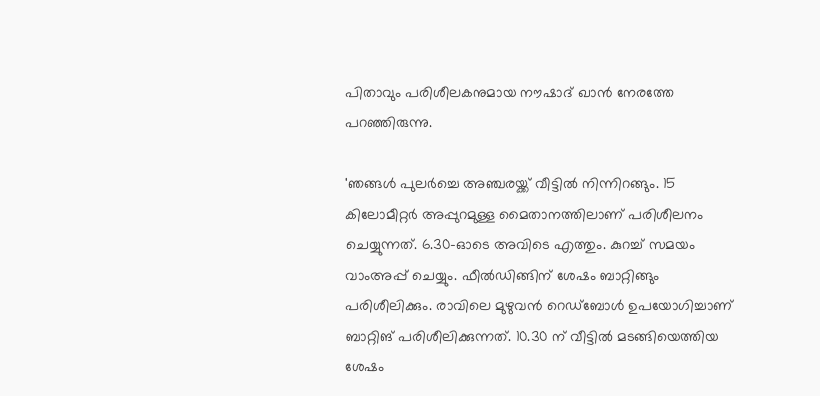പിതാവും പരിശീലകനുമായ നൗഷാദ് ഖാൻ നേരത്തേ പറഞ്ഞിരുന്നു.

'ഞങ്ങള്‍ പുലര്‍ച്ചെ അഞ്ചരയ്ക്ക് വീട്ടില്‍ നിന്നിറങ്ങും. 15 കിലോമീറ്റര്‍ അപ്പുറമുള്ള മൈതാനത്തിലാണ് പരിശീലനം ചെയ്യുന്നത്. 6.30-ഓടെ അവിടെ എത്തും. കുറച്ച് സമയം വാംഅപ്പ് ചെയ്യും. ഫീല്‍ഡിങ്ങിന് ശേഷം ബാറ്റിങ്ങും പരിശീലിക്കും. രാവിലെ മുഴുവന്‍ റെഡ്‌ബോള്‍ ഉപയോഗിച്ചാണ് ബാറ്റിങ് പരിശീലിക്കുന്നത്. 10.30 ന് വീട്ടില്‍ മടങ്ങിയെത്തിയ ശേഷം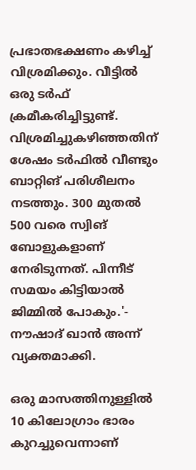പ്രഭാതഭക്ഷണം കഴിച്ച് വിശ്രമിക്കും. വീട്ടില്‍ ഒരു ടര്‍ഫ് ക്രമീകരിച്ചിട്ടുണ്ട്. വിശ്രമിച്ചുകഴിഞ്ഞതിന് ശേഷം ടര്‍ഫില്‍ വീണ്ടും ബാറ്റിങ് പരിശീലനം നടത്തും. 300 മുതല്‍ 500 വരെ സ്വിങ് ബോളുകളാണ് നേരിടുന്നത്. പിന്നീട് സമയം കിട്ടിയാല്‍ ജിമ്മില്‍ പോകും.'- നൗഷാദ് ഖാന്‍ അന്ന് വ്യക്തമാക്കി.

ഒരു മാസത്തിനുള്ളില്‍ 10 കിലോഗ്രാം ഭാരം കുറച്ചുവെന്നാണ്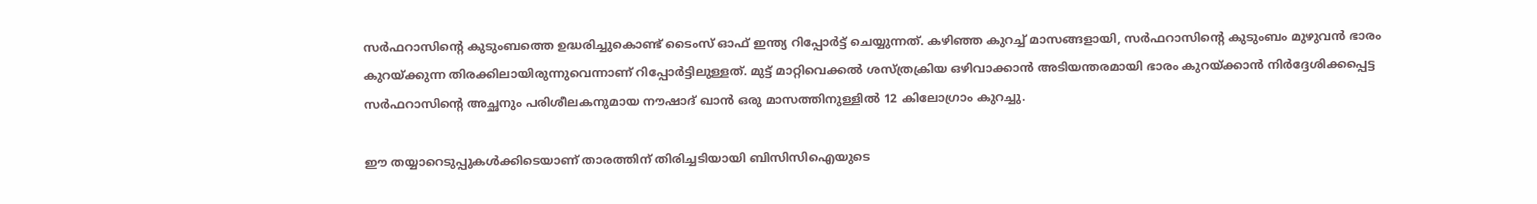സര്‍ഫറാസിന്റെ കുടുംബത്തെ ഉദ്ധരിച്ചുകൊണ്ട് ടൈംസ് ഓഫ് ഇന്ത്യ റിപ്പോര്‍ട്ട് ചെയ്യുന്നത്. കഴിഞ്ഞ കുറച്ച് മാസങ്ങളായി, സര്‍ഫറാസിന്റെ കുടുംബം മുഴുവന്‍ ഭാരം കുറയ്ക്കുന്ന തിരക്കിലായിരുന്നുവെന്നാണ് റിപ്പോര്‍ട്ടിലുള്ളത്. മുട്ട് മാറ്റിവെക്കല്‍ ശസ്ത്രക്രിയ ഒഴിവാക്കാന്‍ അടിയന്തരമായി ഭാരം കുറയ്ക്കാന്‍ നിര്‍ദ്ദേശിക്കപ്പെട്ട സര്‍ഫറാസിന്റെ അച്ഛനും പരിശീലകനുമായ നൗഷാദ് ഖാന്‍ ഒരു മാസത്തിനുള്ളില്‍ 12 കിലോഗ്രാം കുറച്ചു.

ഈ തയ്യാറെടുപ്പുകൾക്കിടെയാണ് താരത്തിന് തിരിച്ചടിയായി ബിസിസിഐയുടെ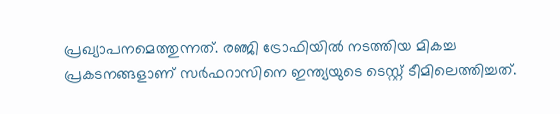പ്രഖ്യാപനമെത്തുന്നത്. രഞ്ജി ട്രോഫിയില്‍ നടത്തിയ മികച്ച പ്രകടനങ്ങളാണ് സര്‍ഫറാസിനെ ഇന്ത്യയുടെ ടെസ്റ്റ് ടീമിലെത്തിച്ചത്.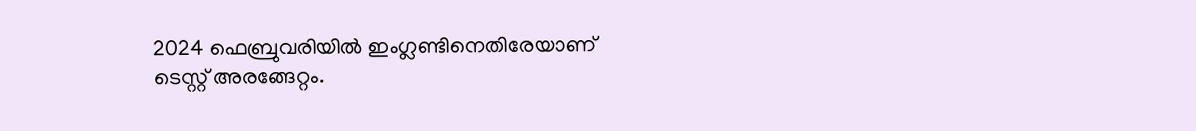2024 ഫെബ്രുവരിയില്‍ ഇംഗ്ലണ്ടിനെതിരേയാണ് ടെസ്റ്റ് അരങ്ങേറ്റം.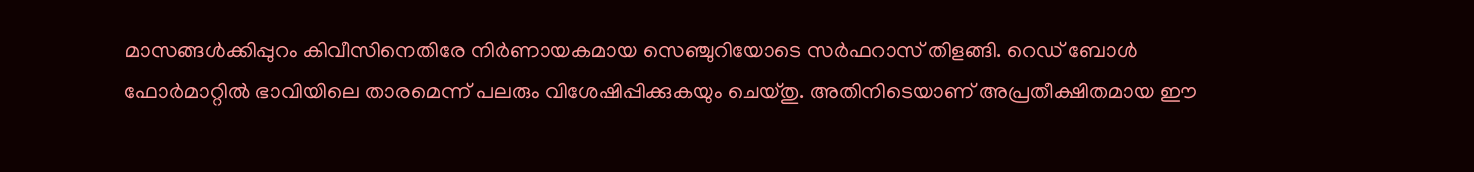മാസങ്ങള്‍ക്കിപ്പുറം കിവീസിനെതിരേ നിര്‍ണായകമായ സെഞ്ചുറിയോടെ സര്‍ഫറാസ് തിളങ്ങി. റെഡ് ബോള്‍ ഫോര്‍മാറ്റില്‍ ഭാവിയിലെ താരമെന്ന് പലരും വിശേഷിപ്പിക്കുകയും ചെയ്തു. അതിനിടെയാണ് അപ്രതീക്ഷിതമായ ഈ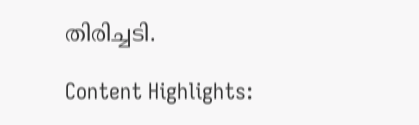തിരിച്ചടി.

Content Highlights: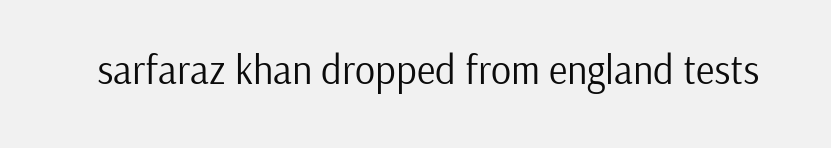sarfaraz khan dropped from england tests